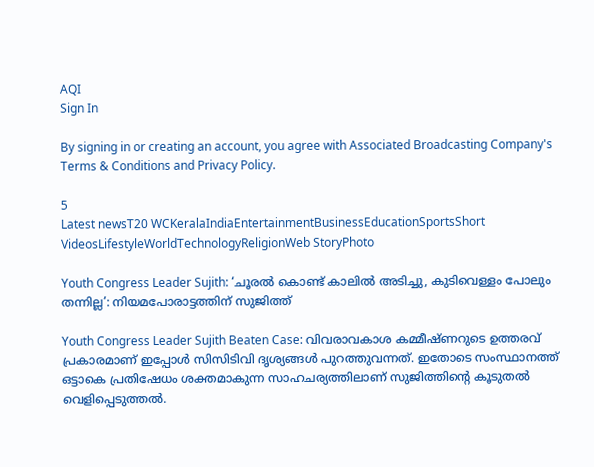AQI
Sign In

By signing in or creating an account, you agree with Associated Broadcasting Company's Terms & Conditions and Privacy Policy.

5
Latest newsT20 WCKeralaIndiaEntertainmentBusinessEducationSportsShort VideosLifestyleWorldTechnologyReligionWeb StoryPhoto

Youth Congress Leader Sujith: ‘ചൂരൽ കൊണ്ട് കാലിൽ അടിച്ചു, കുടിവെള്ളം പോലും തന്നില്ല’: നിയമപോരാട്ടത്തിന് സുജിത്ത്

Youth Congress Leader Sujith Beaten Case: വിവരാവകാശ കമ്മീഷ്ണറുടെ ഉത്തരവ് പ്രകാരമാണ് ഇപ്പോൾ സിസിടിവി ദൃശ്യങ്ങൾ പുറത്തുവന്നത്. ഇതോടെ സംസ്ഥാനത്ത് ഒട്ടാകെ പ്രതിഷേധം ശക്തമാകുന്ന സാഹചര്യത്തിലാണ് സുജിത്തിൻ്റെ കൂടുതൽ വെളിപ്പെടുത്തൽ.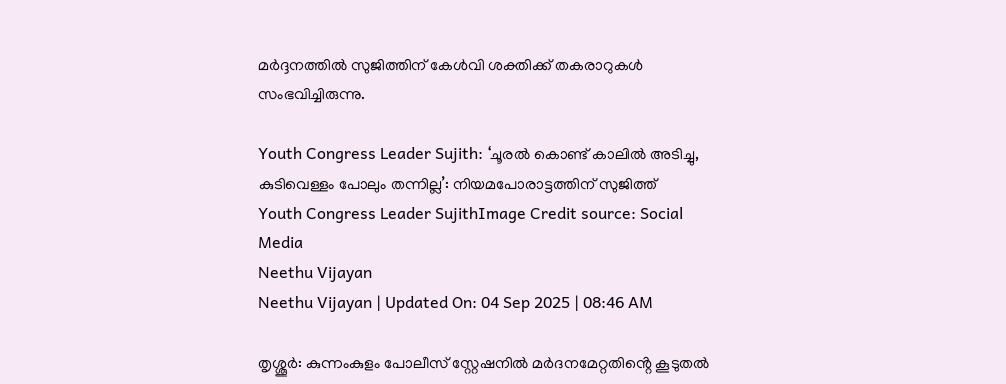മർദ്ദനത്തിൽ സുജിത്തിന് കേൾവി ശക്തിക്ക് തകരാറുകൾ സംഭവിച്ചിരുന്നു.

Youth Congress Leader Sujith: ‘ചൂരൽ കൊണ്ട് കാലിൽ അടിച്ചു, കുടിവെള്ളം പോലും തന്നില്ല’: നിയമപോരാട്ടത്തിന് സുജിത്ത്
Youth Congress Leader SujithImage Credit source: Social Media
Neethu Vijayan
Neethu Vijayan | Updated On: 04 Sep 2025 | 08:46 AM

തൃശ്ശൂർ: കുന്നംകുളം പോലീസ് സ്റ്റേഷനിൽ മർദനമേറ്റതിൻ്റെ കൂടുതൽ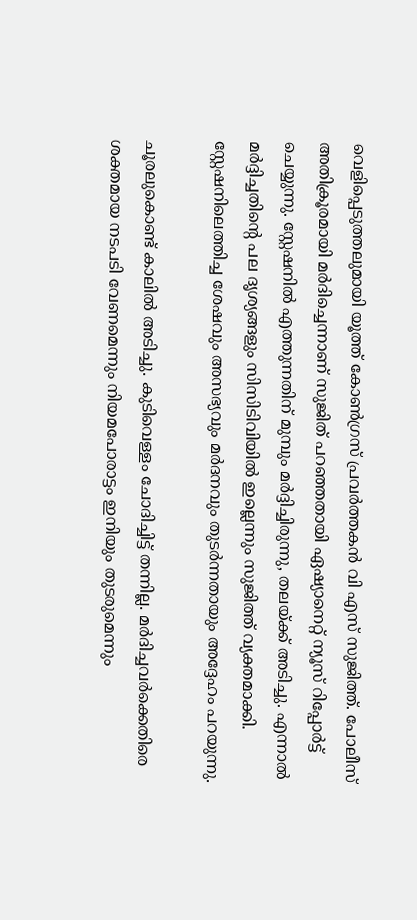വെളിപ്പെടുത്തലുമായി യൂത്ത് കോൺഗ്രസ് പ്രവർത്തകൻ വി എസ് സുജിത്ത്. പോലീസ് അതിക്രൂരമായി മർദിച്ചെന്നാണ് സുജിത് പറഞ്ഞതായി ഏഷ്യാനെറ്റ് ന്യൂസ് റിപ്പോർട്ട് ചെയ്യുന്നു. സ്റ്റേഷനിൽ എത്തുന്നതിന് മുമ്പും മർദ്ദിച്ചിരുന്നു, തലയ്ക്ക് അടിച്ചു. എന്നാൽ മർദ്ദിച്ചതിൻ്റെ പല ദൃശ്യങ്ങളും സിസിടിവിയിൽ ഇല്ലെന്നും സുജിത്ത് വ്യക്തമാക്കി. സ്റ്റേഷനിലെത്തിച്ച ശേഷവും അസഭ്യവും മർദനവും തുടർന്നതായും അദ്ദേഹം പറയുന്നു.

ചൂരലുകൊണ്ട് കാലിൽ അടിച്ചു. കുടിവെള്ളം ചോദിച്ചിട്ട് തന്നില്ല. മർദിച്ചവർക്കെതിരെ ശക്തമായ നടപടി വേണമെന്നും നിയമപോരാട്ടം ഇനിയും തുടരുമെന്നും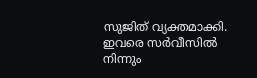സുജിത് വ്യക്തമാക്കി. ഇവരെ സർവീസിൽ നിന്നും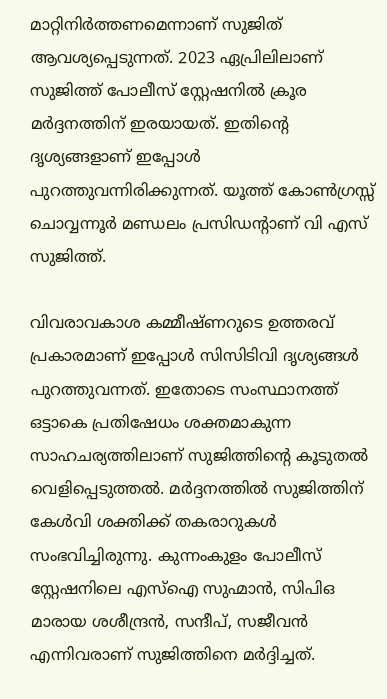മാറ്റിനിർത്തണമെന്നാണ് സുജിത് ആവശ്യപ്പെടുന്നത്. 2023 ഏപ്രിലിലാണ് സുജിത്ത് പോലീസ് സ്റ്റേഷനിൽ ക്രൂര മർദ്ദനത്തിന് ഇരയായത്. ഇതിൻ്റെ ദൃശ്യങ്ങളാണ് ഇപ്പോൾ പുറത്തുവന്നിരിക്കുന്നത്. യൂത്ത് കോൺഗ്രസ്സ്‌ ചൊവ്വന്നൂർ മണ്ഡലം പ്രസിഡന്റാണ് വി എസ് സുജിത്ത്.

വിവരാവകാശ കമ്മീഷ്ണറുടെ ഉത്തരവ് പ്രകാരമാണ് ഇപ്പോൾ സിസിടിവി ദൃശ്യങ്ങൾ പുറത്തുവന്നത്. ഇതോടെ സംസ്ഥാനത്ത് ഒട്ടാകെ പ്രതിഷേധം ശക്തമാകുന്ന സാഹചര്യത്തിലാണ് സുജിത്തിൻ്റെ കൂടുതൽ വെളിപ്പെടുത്തൽ. മർദ്ദനത്തിൽ സുജിത്തിന് കേൾവി ശക്തിക്ക് തകരാറുകൾ സംഭവിച്ചിരുന്നു. കുന്നംകുളം പോലീസ് സ്റ്റേഷനിലെ എസ്ഐ സുഹ്മാൻ, സിപിഒ മാരായ ശശീന്ദ്രൻ, സന്ദീപ്, സജീവൻ എന്നിവരാണ് സുജിത്തിനെ മർദ്ദിച്ചത്.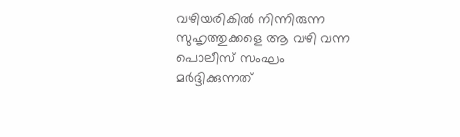വഴിയരികിൽ നിന്നിരുന്ന സുഹൃത്തുക്കളെ ആ വഴി വന്ന പൊലീസ് സംഘം മർദ്ദിക്കുന്നത്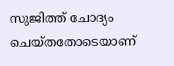സുജിത്ത് ചോദ്യം ചെയ്തതോടെയാണ്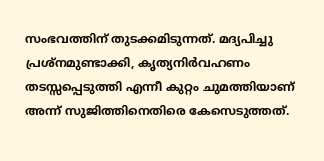സംഭവത്തിന് തുടക്കമിടുന്നത്. മദ്യപിച്ചു പ്രശ്നമുണ്ടാക്കി, കൃത്യനിർവഹണം തടസ്സപ്പെടുത്തി എന്നീ കുറ്റം ചുമത്തിയാണ് അന്ന് സുജിത്തിനെതിരെ കേസെടുത്തത്.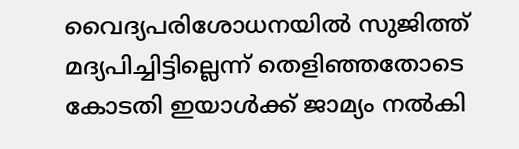വൈദ്യപരിശോധനയിൽ സുജിത്ത് മദ്യപിച്ചിട്ടില്ലെന്ന് തെളിഞ്ഞതോടെ കോടതി ഇയാൾക്ക് ജാമ്യം നൽകി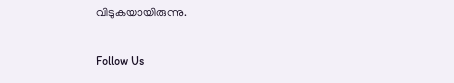വിടുകയായിരുന്നു.

Follow Us